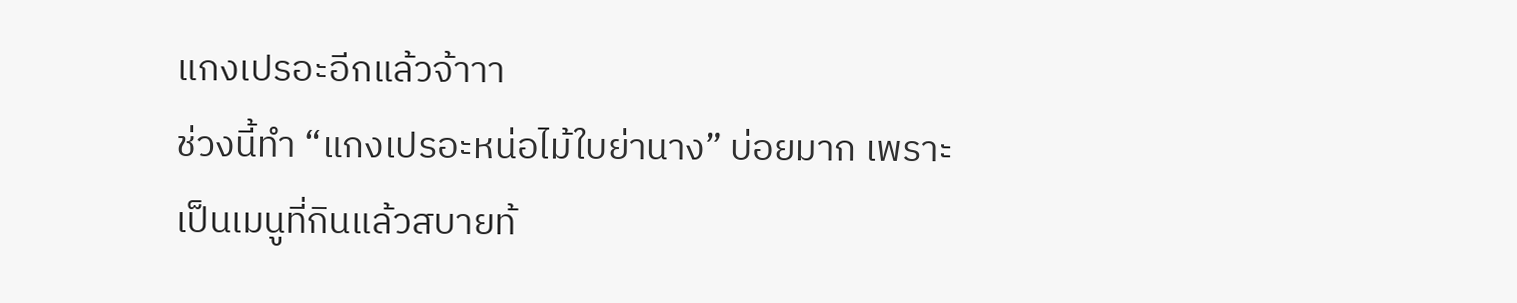แกงเปรอะอีกแล้วจ้าาา
ช่วงนี้ทำ “แกงเปรอะหน่อไม้ใบย่านาง” บ่อยมาก เพราะเป็นเมนูที่กินแล้วสบายท้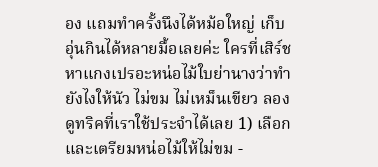อง แถมทำครั้งนึงได้หม้อใหญ่ เก็บอุ่นกินได้หลายมื้อเลยค่ะ ใครที่เสิร์ชหาแกงเปรอะหน่อไม้ใบย่านางว่าทำยังไงให้นัว ไม่ขม ไม่เหม็นเขียว ลองดูทริคที่เราใช้ประจำได้เลย 1) เลือกและเตรียมหน่อไม้ให้ไม่ขม -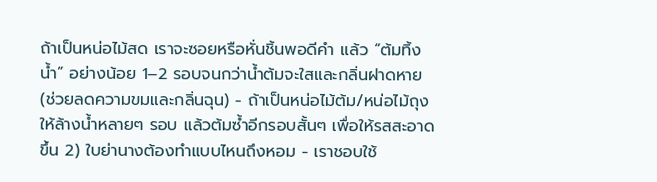ถ้าเป็นหน่อไม้สด เราจะซอยหรือหั่นชิ้นพอดีคำ แล้ว “ต้มทิ้งน้ำ” อย่างน้อย 1–2 รอบจนกว่าน้ำต้มจะใสและกลิ่นฝาดหาย (ช่วยลดความขมและกลิ่นฉุน) - ถ้าเป็นหน่อไม้ต้ม/หน่อไม้ถุง ให้ล้างน้ำหลายๆ รอบ แล้วต้มซ้ำอีกรอบสั้นๆ เพื่อให้รสสะอาดขึ้น 2) ใบย่านางต้องทำแบบไหนถึงหอม - เราชอบใช้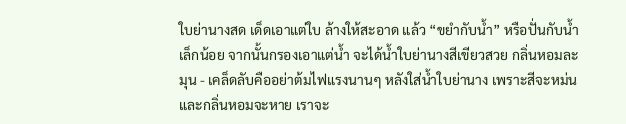ใบย่านางสด เด็ดเอาแต่ใบ ล้างให้สะอาด แล้ว “ขยำกับน้ำ” หรือปั่นกับน้ำเล็กน้อย จากนั้นกรองเอาแต่น้ำ จะได้น้ำใบย่านางสีเขียวสวย กลิ่นหอมละมุน - เคล็ดลับคืออย่าต้มไฟแรงนานๆ หลังใส่น้ำใบย่านาง เพราะสีจะหม่นและกลิ่นหอมจะหาย เราจะ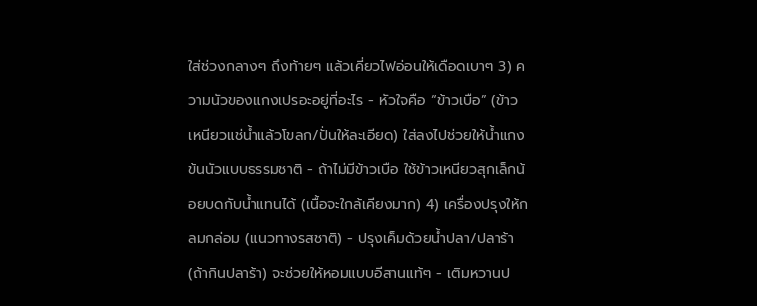ใส่ช่วงกลางๆ ถึงท้ายๆ แล้วเคี่ยวไฟอ่อนให้เดือดเบาๆ 3) ความนัวของแกงเปรอะอยู่ที่อะไร - หัวใจคือ “ข้าวเบือ” (ข้าวเหนียวแช่น้ำแล้วโขลก/ปั่นให้ละเอียด) ใส่ลงไปช่วยให้น้ำแกงข้นนัวแบบธรรมชาติ - ถ้าไม่มีข้าวเบือ ใช้ข้าวเหนียวสุกเล็กน้อยบดกับน้ำแทนได้ (เนื้อจะใกล้เคียงมาก) 4) เครื่องปรุงให้กลมกล่อม (แนวทางรสชาติ) - ปรุงเค็มด้วยน้ำปลา/ปลาร้า (ถ้ากินปลาร้า) จะช่วยให้หอมแบบอีสานแท้ๆ - เติมหวานป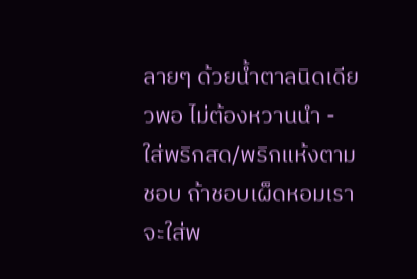ลายๆ ด้วยน้ำตาลนิดเดียวพอ ไม่ต้องหวานนำ - ใส่พริกสด/พริกแห้งตามชอบ ถ้าชอบเผ็ดหอมเราจะใส่พ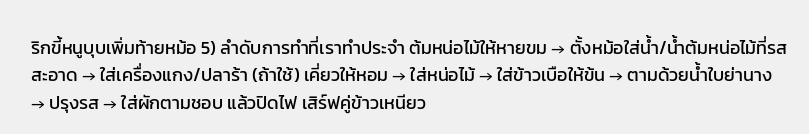ริกขี้หนูบุบเพิ่มท้ายหม้อ 5) ลำดับการทำที่เราทำประจำ ต้มหน่อไม้ให้หายขม → ตั้งหม้อใส่น้ำ/น้ำต้มหน่อไม้ที่รสสะอาด → ใส่เครื่องแกง/ปลาร้า (ถ้าใช้) เคี่ยวให้หอม → ใส่หน่อไม้ → ใส่ข้าวเบือให้ข้น → ตามด้วยน้ำใบย่านาง → ปรุงรส → ใส่ผักตามชอบ แล้วปิดไฟ เสิร์ฟคู่ข้าวเหนียว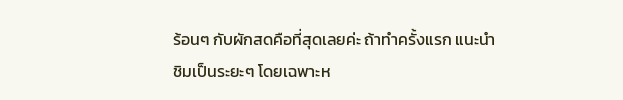ร้อนๆ กับผักสดคือที่สุดเลยค่ะ ถ้าทำครั้งแรก แนะนำชิมเป็นระยะๆ โดยเฉพาะห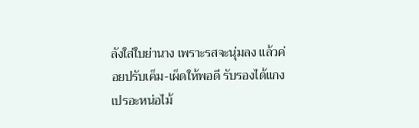ลังใส่ใบย่านาง เพราะรสจะนุ่มลง แล้วค่อยปรับเค็ม-เผ็ดให้พอดี รับรองได้แกงเปรอะหน่อไม้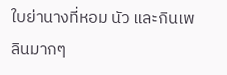ใบย่านางที่หอม นัว และกินเพลินมากๆ